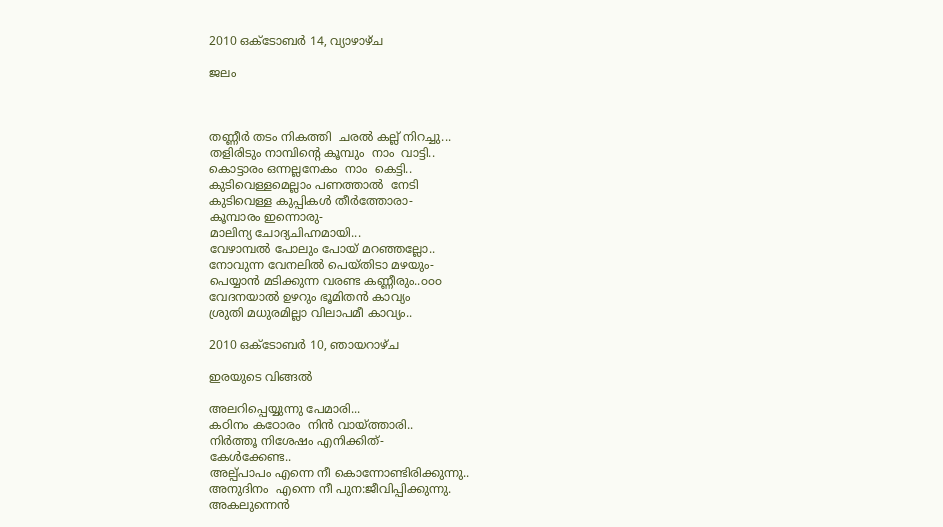2010 ഒക്‌ടോബർ 14, വ്യാഴാഴ്‌ച

ജലം



തണ്ണീര്‍ തടം നികത്തി  ചരല്‍ കല്ല് നിറച്ചു...
തളിരിടും നാമ്പിന്റെ കൂമ്പും  നാം  വാട്ടി..
കൊട്ടാരം ഒന്നല്ലനേകം  നാം  കെട്ടി..
കുടിവെള്ളമെല്ലാം പണത്താല്‍  നേടി
കുടിവെള്ള കുപ്പികള്‍ തീര്‍ത്തോരാ-
കൂമ്പാരം ഇന്നൊരു-
മാലിന്യ ചോദ്യചിഹ്നമായി...
വേഴാമ്പല്‍ പോലും പോയ്‌ മറഞ്ഞല്ലോ..
നോവുന്ന വേനലില്‍ പെയ്തിടാ മഴയും-
പെയ്യാന്‍ മടിക്കുന്ന വരണ്ട കണ്ണീരും..൦൦൦
വേദനയാല്‍ ഉഴറും ഭൂമിതന്‍ കാവ്യം
ശ്രുതി മധുരമില്ലാ വിലാപമീ കാവ്യം..

2010 ഒക്‌ടോബർ 10, ഞായറാഴ്‌ച

ഇരയുടെ വിങ്ങല്‍

അലറിപ്പെയ്യുന്നു പേമാരി...
കഠിനം കഠോരം  നിന്‍ വായ്ത്താരി..
നിര്‍ത്തൂ നിശേഷം എനിക്കിത്-
കേള്‍ക്കേണ്ട..
അല്പ്പാപം എന്നെ നീ കൊന്നോണ്ടിരിക്കുന്നു..
അനുദിനം  എന്നെ നീ പുന:ജീവിപ്പിക്കുന്നു.
അകലുന്നെന്‍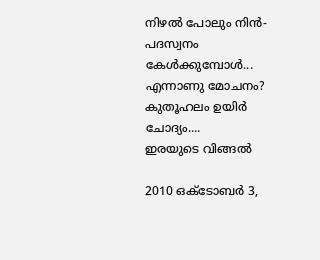നിഴല്‍ പോലും നിന്‍-
പദസ്വനം കേള്‍ക്കുമ്പോള്‍...
എന്നാണു മോചനം?
കുതൂഹലം ഉയിര്‍ ചോദ്യം....
ഇരയുടെ വിങ്ങല്‍

2010 ഒക്‌ടോബർ 3,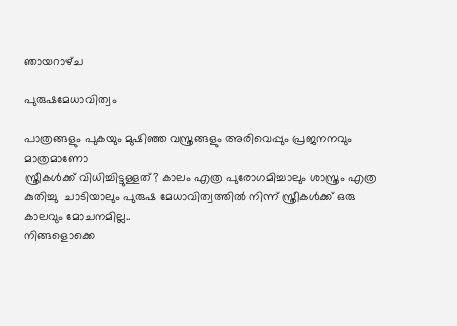ഞായറാഴ്‌ച

പുരുഷമേധാവിത്വം

പാത്രങ്ങളും പുകയും മുഷിഞ്ഞ വസ്ത്രങ്ങളും അരിവെപ്പും പ്രജനനവും മാത്രമാണോ
സ്ത്രീകള്‍ക്ക് വിധിച്ചിട്ടുള്ളത്? കാലം എത്ര പുരോഗമിച്ചാലും ശാസ്ത്രം എത്ര കുതിച്ചു  ചാടിയാലും പുരുഷ മേധാവിത്വത്തില്‍ നിന്ന് സ്ത്രീകള്‍ക്ക് ഒരു കാലവും മോചനമില്ല..
നിങ്ങളൊക്കെ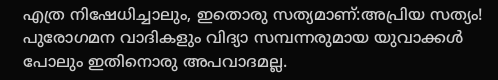എത്ര നിഷേധിച്ചാലും, ഇതൊരു സത്യമാണ്:അപ്രിയ സത്യം!
പുരോഗമന വാദികളും വിദ്യാ സമ്പന്നരുമായ യുവാക്കള്‍ പോലും ഇതിനൊരു അപവാദമല്ല.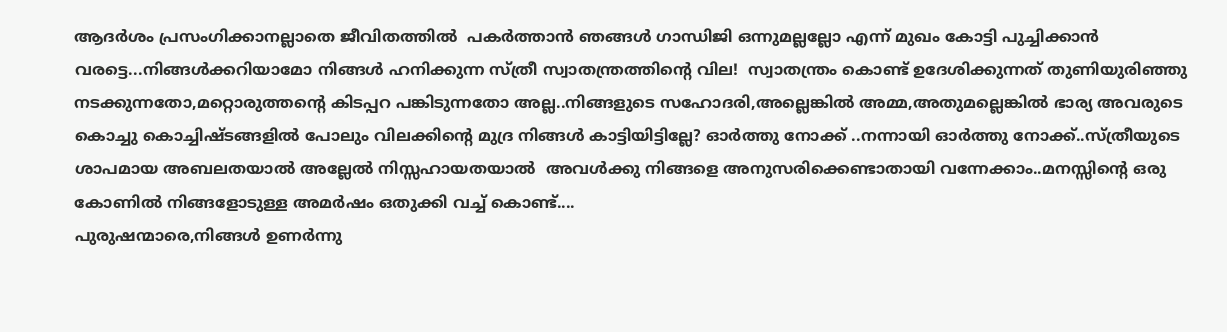ആദര്‍ശം പ്രസംഗിക്കാനല്ലാതെ ജീവിതത്തില്‍  പകര്‍ത്താന്‍ ഞങ്ങള്‍ ഗാന്ധിജി ഒന്നുമല്ലല്ലോ എന്ന് മുഖം കോട്ടി പുച്ചിക്കാന്‍ വരട്ടെ...നിങ്ങള്‍ക്കറിയാമോ നിങ്ങള്‍ ഹനിക്കുന്ന സ്ത്രീ സ്വാതന്ത്രത്തിന്റെ വില!  സ്വാതന്ത്രം കൊണ്ട് ഉദേശിക്കുന്നത് തുണിയുരിഞ്ഞു നടക്കുന്നതോ,മറ്റൊരുത്തന്റെ കിടപ്പറ പങ്കിടുന്നതോ അല്ല..നിങ്ങളുടെ സഹോദരി,അല്ലെങ്കില്‍ അമ്മ,അതുമല്ലെങ്കില്‍ ഭാര്യ അവരുടെ കൊച്ചു കൊച്ചിഷ്ടങ്ങളില്‍ പോലും വിലക്കിന്റെ മുദ്ര നിങ്ങള്‍ കാട്ടിയിട്ടില്ലേ? ഓര്‍ത്തു നോക്ക് ..നന്നായി ഓര്‍ത്തു നോക്ക്..സ്ത്രീയുടെ ശാപമായ അബലതയാല്‍ അല്ലേല്‍ നിസ്സഹായതയാല്‍  അവള്‍ക്കു നിങ്ങളെ അനുസരിക്കെണ്ടാതായി വന്നേക്കാം..മനസ്സിന്റെ ഒരു കോണില്‍ നിങ്ങളോടുള്ള അമര്‍ഷം ഒതുക്കി വച്ച് കൊണ്ട്....
പുരുഷന്മാരെ,നിങ്ങള്‍ ഉണര്‍ന്നു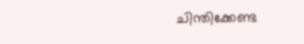ചിന്തിക്കേണ്ട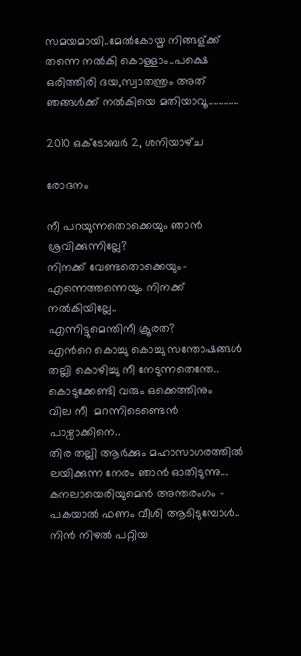സമയമായി..മേല്‍കോയ്മ നിങ്ങള്ക്ക് തന്നെ നല്‍കി കൊള്ളാം..പക്ഷെ ഒരിത്തിരി ദയ,സ്വാതന്ത്രം അത് ഞങ്ങള്‍ക്ക് നല്‍കിയെ മതിയാവൂ............

2010 ഒക്‌ടോബർ 2, ശനിയാഴ്‌ച

രോദനം

നീ പറയുന്നതൊക്കെയും ഞാന്‍ ശ്രവിക്കുന്നില്ലേ?
നിനക്ക് വേണ്ടതൊക്കെയും-
എന്നെത്തന്നെയും നിനക്ക് നല്‍കിയില്ലേ..
എന്നിട്ടുമെന്തിനീ ക്രൂരത?
എന്‍റെ കൊച്ചു കൊച്ചു സന്തോഷങ്ങള്‍
തല്ലി കൊഴിച്ചു നീ നേടുന്നതെന്തേ..
കൊടുക്കേണ്ടി വരും ഒക്കെത്തിനും
വില നീ  മറന്നിടെണ്ടെന്‍ പാഴ്വാക്കിനെ..
തിര തല്ലി ആര്‍ക്കും മഹാസാഗരത്തില്‍
ലയിക്കുന്ന നേരം ഞാന്‍ ഓതിടുന്നു...
കനലായെരിയുമെന്‍ അന്തരംഗം -
പകയാല്‍ ഫണം വീശി ആടിടുമ്പോള്‍..
നിന്‍ നിഴല്‍ പറ്റിയ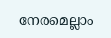നേരമെല്ലാം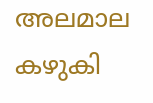അലമാല കഴുകി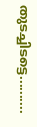തുടച്ചിടട്ടെ..........